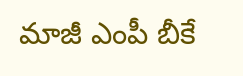మాజీ ఎంపీ బీకే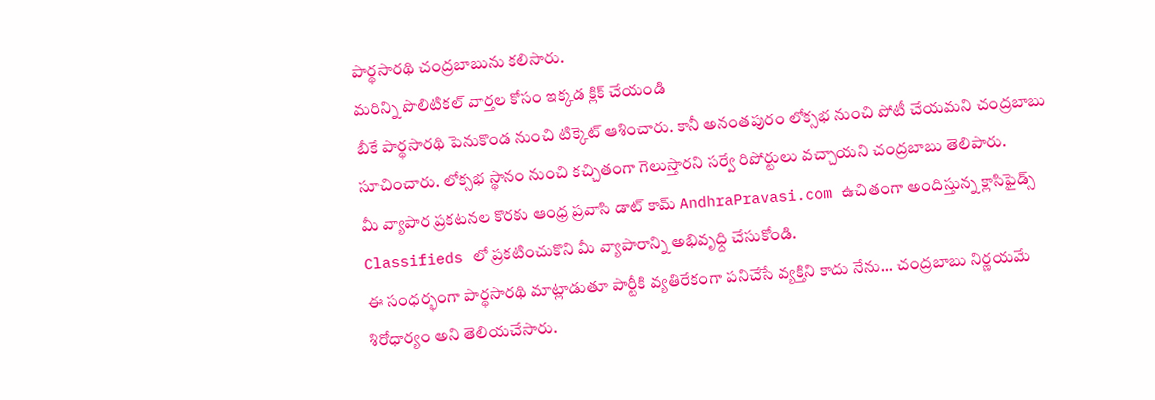పార్థసారథి చంద్రబాబును కలిసారు.
మరిన్ని పొలిటికల్ వార్తల కోసం ఇక్కడ క్లిక్ చేయండి
బీకే పార్థసారథి పెనుకొండ నుంచి టిక్కెట్ ఆశించారు. కానీ అనంతపురం లోక్సభ నుంచి పోటీ చేయమని చంద్రబాబు సూచించారు. లోక్సభ స్థానం నుంచి కచ్చితంగా గెలుస్తారని సర్వే రిపోర్టులు వచ్చాయని చంద్రబాబు తెలిపారు.
మీ వ్యాపార ప్రకటనల కొరకు ఆంధ్ర ప్రవాసి డాట్ కామ్ AndhraPravasi.com ఉచితంగా అందిస్తున్న క్లాసిఫైడ్స్ Classifieds లో ప్రకటించుకొని మీ వ్యాపారాన్ని అభివృధ్ది చేసుకోండి.
ఈ సంధర్భంగా పార్థసారథి మాట్లాడుతూ పార్టీకి వ్యతిరేకంగా పనిచేసే వ్యక్తిని కాదు నేను... చంద్రబాబు నిర్ణయమే శిరోధార్యం అని తెలియచేసారు.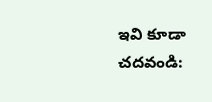ఇవి కూడా చదవండి: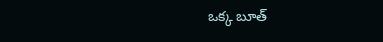ఒక్క బూత్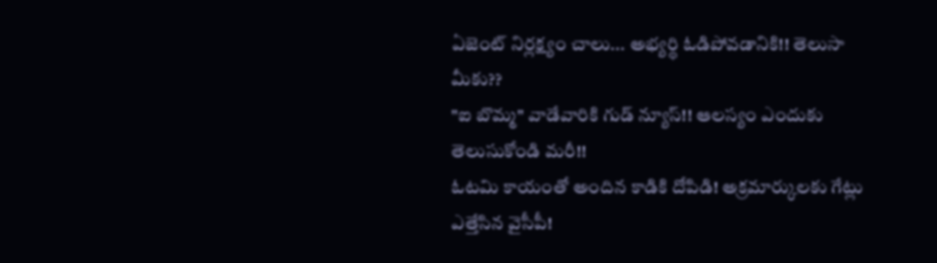ఏజెంట్ నిర్లక్ష్యం చాలు... అభ్యర్థి ఓడిపోవడానికి!! తెలుసా మీకు??
"ఐ బొమ్మ" వాడేవారికి గుడ్ న్యూస్!! ఆలస్యం ఎందుకు తెలుసుకోండి మరీ!!
ఓటమి కాయంతో అందిన కాడికి దోపిడి! అక్రమార్కులకు గేట్లు ఎత్తేసిన వైసీపీ!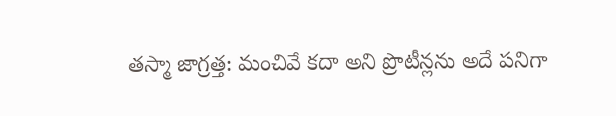తస్మా జాగ్రత్త: మంచివే కదా అని ప్రొటీన్లను అదే పనిగా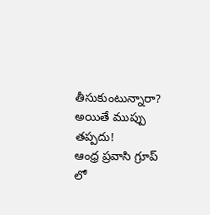తీసుకుంటున్నారా? అయితే ముప్పు తప్పదు!
ఆంధ్ర ప్రవాసి గ్రూప్ లో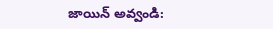జాయిన్ అవ్వండి: